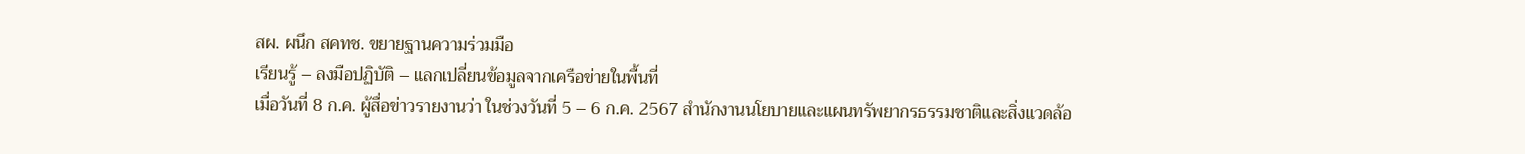สผ. ผนึก สคทช. ขยายฐานความร่วมมือ
เรียนรู้ – ลงมือปฏิบัติ – แลกเปลี่ยนข้อมูลจากเครือข่ายในพื้นที่
เมื่อวันที่ 8 ก.ค. ผู้สื่อข่าวรายงานว่า ในช่วงวันที่ 5 – 6 ก.ค. 2567 สำนักงานนโยบายและแผนทรัพยากรธรรมชาติและสิ่งแวดล้อ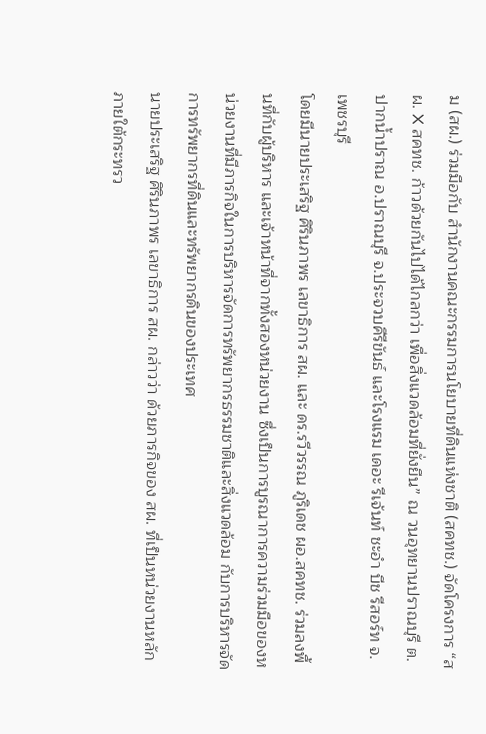ม (สผ.) ร่วมมือกับ สำนักงานคณะกรรมการนโยบายที่ดินแห่งชาติ (สคทช.) จัดโครงการ “สผ. X สคทช. ก้าวด้วยกันไปได้ไกลกว่า เพื่อสิ่งแวดล้อมที่ยั่งยืน” ณ วนอุทยานปราณบุรี ต.ปากน้ำปราณ อ.ปราณบุรี จ.ประจวบคีรีขันธ์ และโรงแรม เดอะ รีเจ้นท์ ชะอำ บีช รีสอร์ท จ.เพชรบุรี
โดยมีนายประเสริฐ ศิรินภาพร เลขาธิการ สผ. และ ดร.รวีวรรณ ภูริเดช ผอ.สคทช. ร่วมลงพื้นที่กับผู้บริหาร และเจ้าหน้าที่จากทั้งสองหน่วยงาน ซึ่งเป็นการบูรณาการความร่วมมือของหน่วยงานที่มีภารกิจในการบริหารจัดการทรัพยากรธรรมชาติและสิ่งแวดล้อม กับการบริหารจัดการทรัพยากรที่ดินและทรัพยากรดินของประเทศ
นายประเสริฐ ศิรินภาพร เลขาธิการ สผ. กล่าวว่า ด้วยภารกิจของ สผ. ที่เป็นหน่วยงานหลักภายใต้กระทรว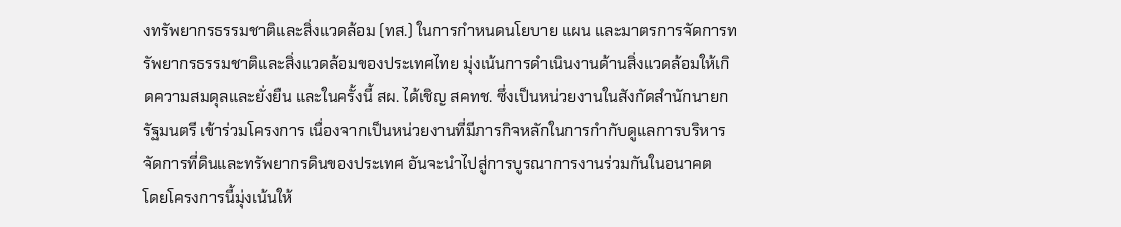งทรัพยากรธรรมชาติและสิ่งแวดล้อม (ทส.) ในการกำหนดนโยบาย แผน และมาตรการจัดการทรัพยากรธรรมชาติและสิ่งแวดล้อมของประเทศไทย มุ่งเน้นการดำเนินงานด้านสิ่งแวดล้อมให้เกิดความสมดุลและยั่งยืน และในครั้งนี้ สผ. ได้เชิญ สคทช. ซึ่งเป็นหน่วยงานในสังกัดสำนักนายกรัฐมนตรี เข้าร่วมโครงการ เนื่องจากเป็นหน่วยงานที่มีภารกิจหลักในการกำกับดูแลการบริหารจัดการที่ดินและทรัพยากรดินของประเทศ อันจะนำไปสู่การบูรณาการงานร่วมกันในอนาคต
โดยโครงการนี้มุ่งเน้นให้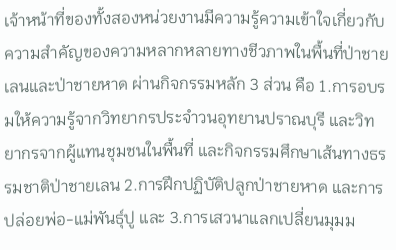เจ้าหน้าที่ของทั้งสองหน่วยงานมีความรู้ความเข้าใจเกี่ยวกับความสำคัญของความหลากหลายทางชีวภาพในพื้นที่ป่าชายเลนและป่าชายหาด ผ่านกิจกรรมหลัก 3 ส่วน คือ 1.การอบรมให้ความรู้จากวิทยากรประจำวนอุทยานปราณบุรี และวิทยากรจากผู้แทนชุมชนในพื้นที่ และกิจกรรมศึกษาเส้นทางธรรมชาติป่าชายเลน 2.การฝึกปฏิบัติปลูกป่าชายหาด และการปล่อยพ่อ-แม่พันธุ์ปู และ 3.การเสวนาแลกเปลี่ยนมุมม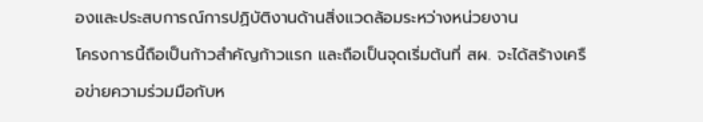องและประสบการณ์การปฏิบัติงานด้านสิ่งแวดล้อมระหว่างหน่วยงาน
โครงการนี้ถือเป็นก้าวสำคัญก้าวแรก และถือเป็นจุดเริ่มต้นที่ สผ. จะได้สร้างเครือข่ายความร่วมมือกับห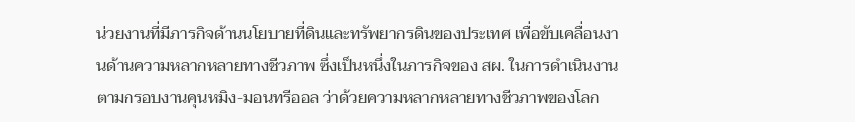น่วยงานที่มีภารกิจด้านนโยบายที่ดินและทรัพยากรดินของประเทศ เพื่อขับเคลื่อนงานด้านความหลากหลายทางชีวภาพ ซึ่งเป็นหนึ่งในภารกิจของ สผ. ในการดำเนินงานตามกรอบงานคุนหมิง-มอนทรีออล ว่าด้วยความหลากหลายทางชีวภาพของโลก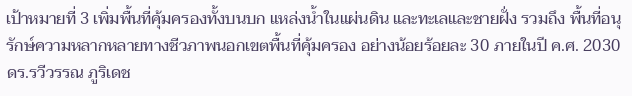เป้าหมายที่ 3 เพิ่มพื้นที่คุ้มครองทั้งบนบก แหล่งน้ำในแผ่นดิน และทะเลและชายฝั่ง รวมถึง พื้นที่อนุรักษ์ความหลากหลายทางชีวภาพนอกเขตพื้นที่คุ้มครอง อย่างน้อยร้อยละ 30 ภายในปี ค.ศ. 2030
ดร.รวีวรรณ ภูริเดช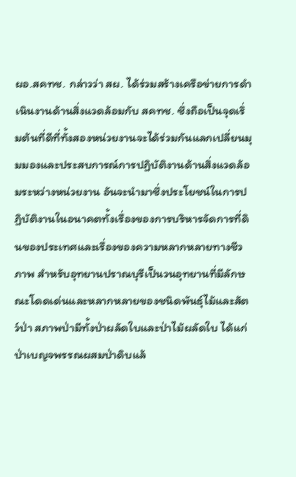ผอ.สคทช. กล่าวว่า สผ. ได้ร่วมสร้างเครือข่ายการดำเนินงานด้านสิ่งแวดล้อมกับ สคทช. ซึ่งถือเป็นจุดเริ่มต้นที่ดีที่ทั้งสองหน่วยงานจะได้ร่วมกันแลกเปลี่ยนมุมมองและประสบการณ์การปฏิบัติงานด้านสิ่งแวดล้อมระหว่างหน่วยงาน อันจะนำมาซึ่งประโยชน์ในการปฏิบัติงานในอนาคตทั้งเรื่องของการบริหารจัดการที่ดินของประเทศและเรื่องของความหลากหลายทางชีวภาพ สำหรับอุทยานปราณบุรีเป็นวนอุทยานที่มีลักษณะโดดเด่นและหลากหลายของชนิดพันธุ์ไม้และสัตว์ป่า สภาพป่ามีทั้งป่าผลัดใบและป่าไม้ผลัดใบ ได้แก่ ป่าเบญจพรรณผสมป่าดิบแล้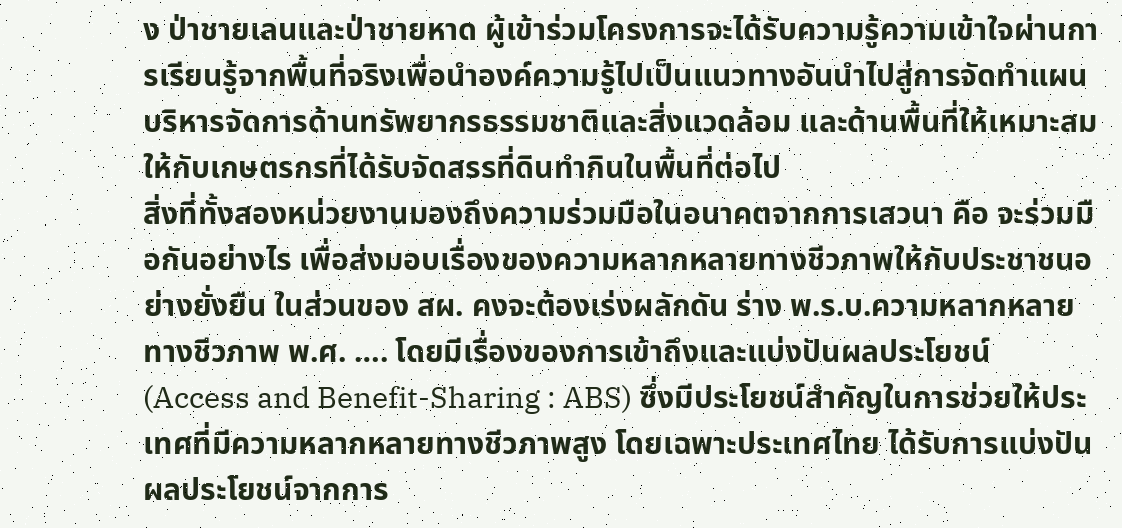ง ป่าชายเลนและป่าชายหาด ผู้เข้าร่วมโครงการจะได้รับความรู้ความเข้าใจผ่านการเรียนรู้จากพื้นที่จริงเพื่อนำองค์ความรู้ไปเป็นแนวทางอันนำไปสู่การจัดทำแผนบริหารจัดการด้านทรัพยากรธรรมชาติและสิ่งแวดล้อม และด้านพื้นที่ให้เหมาะสม ให้กับเกษตรกรที่ได้รับจัดสรรที่ดินทำกินในพื้นที่ต่อไป
สิ่งที่ทั้งสองหน่วยงานมองถึงความร่วมมือในอนาคตจากการเสวนา คือ จะร่วมมือกันอย่างไร เพื่อส่งมอบเรื่องของความหลากหลายทางชีวภาพให้กับประชาชนอย่างยั่งยืน ในส่วนของ สผ. คงจะต้องเร่งผลักดัน ร่าง พ.ร.บ.ความหลากหลายทางชีวภาพ พ.ศ. …. โดยมีเรื่องของการเข้าถึงและแบ่งปันผลประโยชน์ (Access and Benefit-Sharing : ABS) ซึ่งมีประโยชน์สำคัญในการช่วยให้ประเทศที่มีความหลากหลายทางชีวภาพสูง โดยเฉพาะประเทศไทย ได้รับการแบ่งปันผลประโยชน์จากการ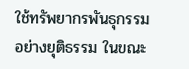ใช้ทรัพยากรพันธุกรรมอย่างยุติธรรม ในขณะ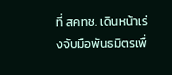ที่ สคทช. เดินหน้าเร่งจับมือพันธมิตรเพื่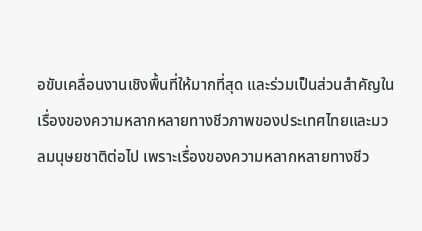อขับเคลื่อนงานเชิงพื้นที่ให้มากที่สุด และร่วมเป็นส่วนสำคัญในเรื่องของความหลากหลายทางชีวภาพของประเทศไทยและมวลมนุษยชาติต่อไป เพราะเรื่องของความหลากหลายทางชีว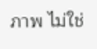ภาพ ไม่ใช่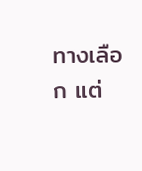ทางเลือก แต่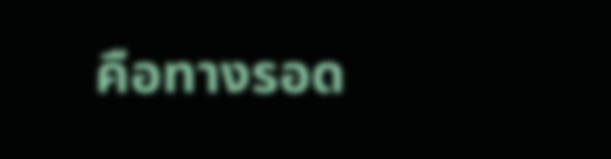คือทางรอด